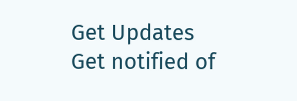Get Updates
Get notified of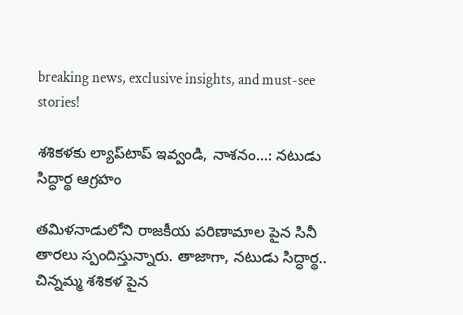breaking news, exclusive insights, and must-see stories!

శశికళకు ల్యాప్‌టాప్ ఇవ్వండి, నాశనం...: నటుడు సిద్ధార్థ ఆగ్రహం

తమిళనాడులోని రాజకీయ పరిణామాల పైన సినీ తారలు స్పందిస్తున్నారు. తాజాగా, నటుడు సిద్ధార్థ.. చిన్నమ్మ శశికళ పైన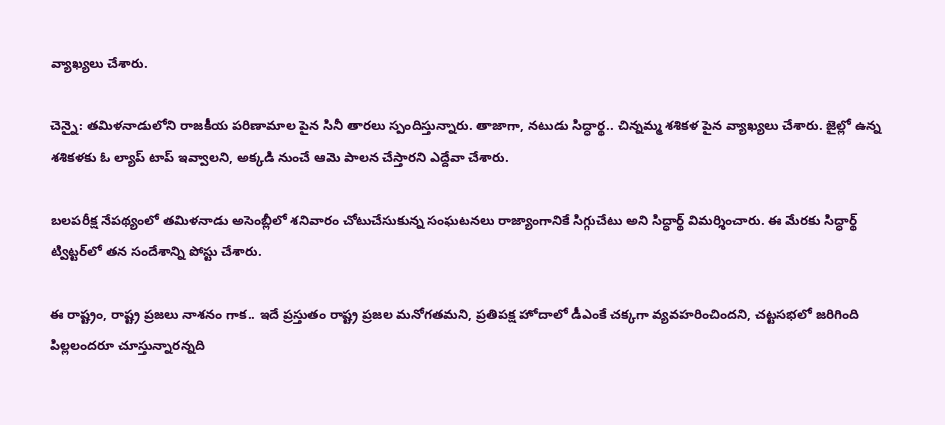వ్యాఖ్యలు చేశారు.

చెన్నై: తమిళనాడులోని రాజకీయ పరిణామాల పైన సినీ తారలు స్పందిస్తున్నారు. తాజాగా, నటుడు సిద్ధార్థ.. చిన్నమ్మ శశికళ పైన వ్యాఖ్యలు చేశారు. జైల్లో ఉన్న శశికళకు ఓ ల్యాప్ టాప్ ఇవ్వాలని, అక్కడి నుంచే ఆమె పాలన చేస్తారని ఎద్దేవా చేశారు.

బలపరీక్ష నేపథ్యంలో తమిళనాడు అసెంబ్లీలో శనివారం చోటుచేసుకున్న సంఘటనలు రాజ్యాంగానికే సిగ్గుచేటు అని సిద్ధార్థ్‌ విమర్శించారు. ఈ మేరకు సిద్ధార్థ్‌ ట్విట్టర్‌లో తన సందేశాన్ని పోస్టు చేశారు.

ఈ రాష్ట్రం, రాష్ట్ర ప్రజలు నాశనం గాక.. ఇదే ప్రస్తుతం రాష్ట్ర ప్రజల మనోగతమని, ప్రతిపక్ష హోదాలో డీఎంకే చక్కగా వ్యవహరించిందని, చట్టసభలో జరిగింది పిల్లలందరూ చూస్తున్నారన్నది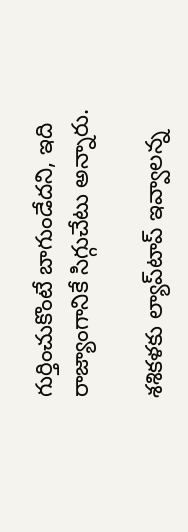గుర్తించుకొంటే బాగుండేదని, ఇది రాజ్యాంగానికే సిగ్గుచేటు అన్నారు.

శశికళకు ల్యాప్‌టాప్ ఇవ్వాలన్న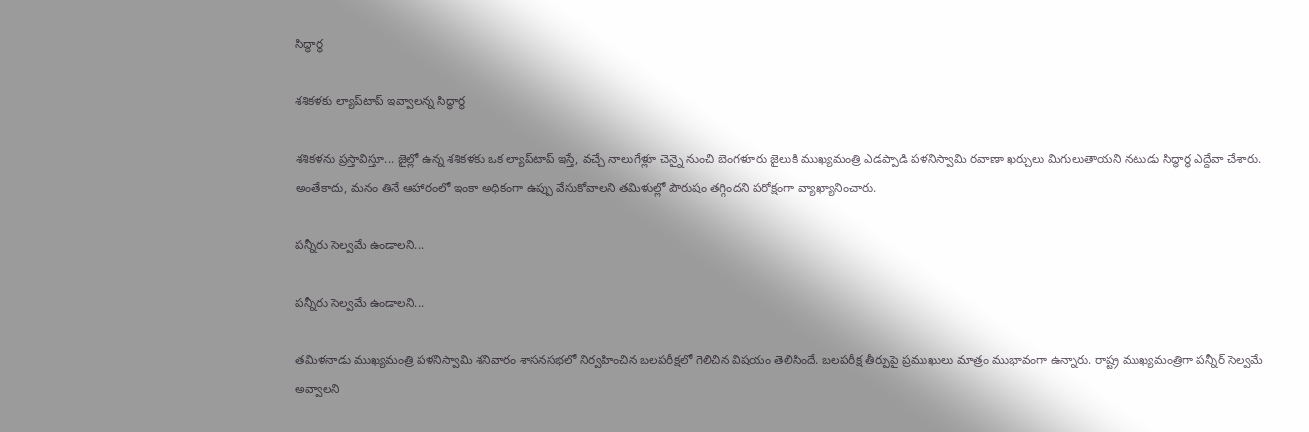సిద్ధార్థ

శశికళకు ల్యాప్‌టాప్ ఇవ్వాలన్న సిద్ధార్థ

శశికళను ప్రస్తావిస్తూ... జైల్లో ఉన్న శశికళకు ఒక ల్యాప్‌టాప్‌ ఇస్తే, వచ్చే నాలుగేళ్లూ చెన్నై నుంచి బెంగళూరు జైలుకి ముఖ్యమంత్రి ఎడప్పాడి పళనిస్వామి రవాణా ఖర్చులు మిగులుతాయని నటుడు సిద్ధార్థ ఎద్దేవా చేశారు. అంతేకాదు, మనం తినే ఆహారంలో ఇంకా అధికంగా ఉప్పు వేసుకోవాలని తమిళుల్లో పౌరుషం తగ్గిందని పరోక్షంగా వ్యాఖ్యానించారు.

పన్నీరు సెల్వమే ఉండాలని...

పన్నీరు సెల్వమే ఉండాలని...

తమిళనాడు ముఖ్యమంత్రి పళనిస్వామి శనివారం శాసనసభలో నిర్వహించిన బలపరీక్షలో గెలిచిన విషయం తెలిసిందే. బలపరీక్ష తీర్పుపై ప్రముఖులు మాత్రం ముభావంగా ఉన్నారు. రాష్ట్ర ముఖ్యమంత్రిగా పన్నీర్ సెల్వమే అవ్వాలని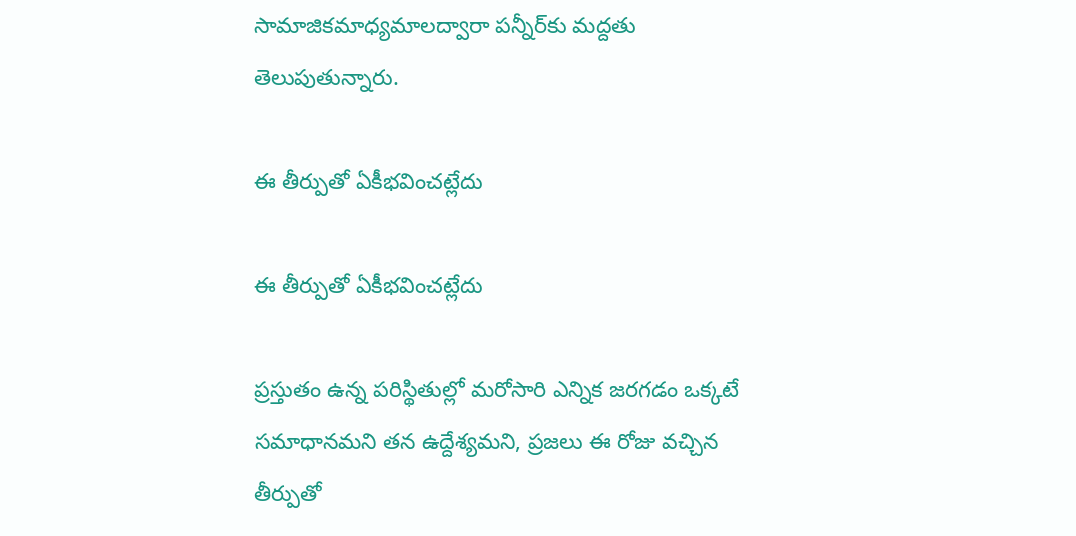సామాజికమాధ్యమాలద్వారా పన్నీర్‌కు మద్దతు తెలుపుతున్నారు.

ఈ తీర్పుతో ఏకీభవించట్లేదు

ఈ తీర్పుతో ఏకీభవించట్లేదు

ప్రస్తుతం ఉన్న పరిస్థితుల్లో మరోసారి ఎన్నిక జరగడం ఒక్కటే సమాధానమని తన ఉద్దేశ్యమని, ప్రజలు ఈ రోజు వచ్చిన తీర్పుతో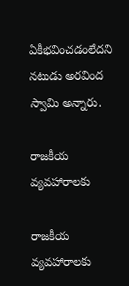ఏకీభవించడంలేదని నటుడు అరవింద స్వామి అన్నారు.

రాజకీయ వ్యవహారాలకు

రాజకీయ వ్యవహారాలకు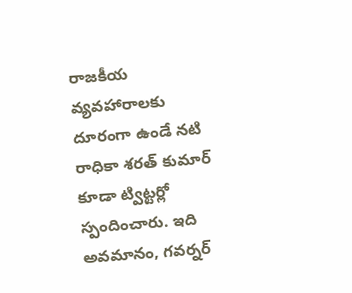రాజకీయ వ్యవహారాలకు దూరంగా ఉండే నటి రాధికా శరత్ కుమార్ కూడా ట్విట్టర్లో స్పందించారు. ఇది అవమానం, గవర్నర్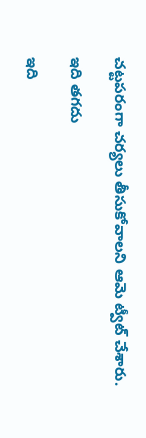చట్టపరంగా చర్యలు తీసుకోవాలని ఆమె ట్వీట్ చేశారు.

ఇది తగదు

ఇది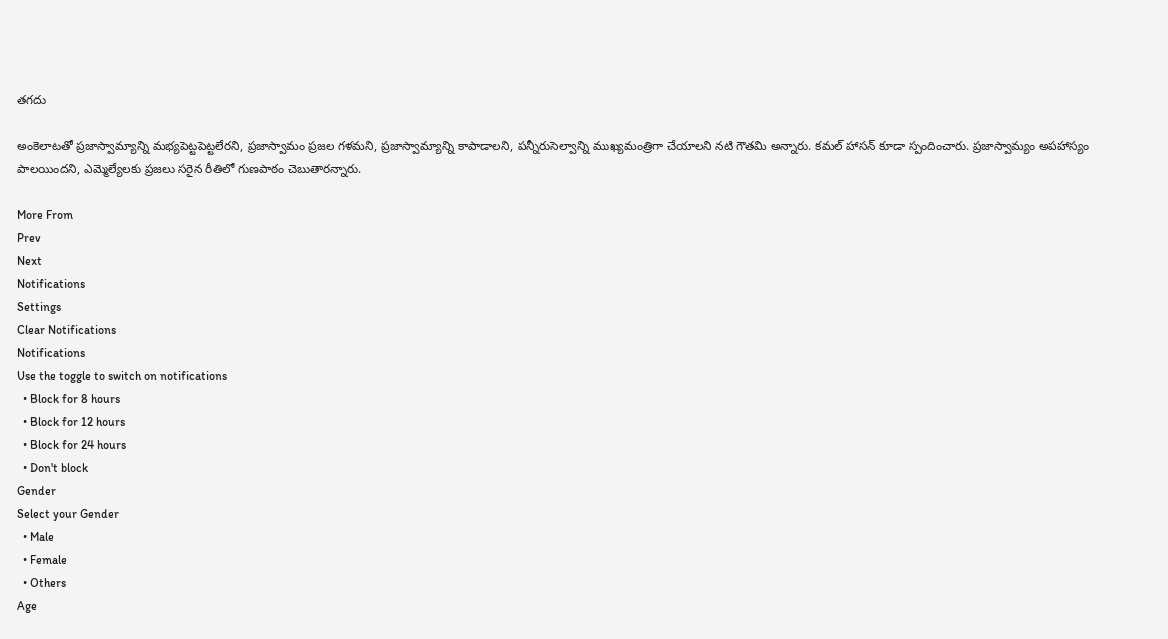తగదు

అంకెలాటతో ప్రజాస్వామ్యాన్ని మభ్యపెట్టపెట్టలేరని, ప్రజాస్వామం ప్రజల గళమని, ప్రజాస్వామ్యాన్ని కాపాడాలని, పన్నీరుసెల్వాన్ని ముఖ్యమంత్రిగా చేయాలని నటి గౌతమి అన్నారు. కమల్ హాసన్ కూడా స్పందించారు. ప్రజాస్వామ్యం అపహాస్యం పాలయిందని, ఎమ్మెల్యేలకు ప్రజలు సరైన రీతిలో గుణపాఠం చెబుతారన్నారు.

More From
Prev
Next
Notifications
Settings
Clear Notifications
Notifications
Use the toggle to switch on notifications
  • Block for 8 hours
  • Block for 12 hours
  • Block for 24 hours
  • Don't block
Gender
Select your Gender
  • Male
  • Female
  • Others
Age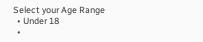Select your Age Range
  • Under 18
  •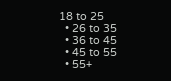18 to 25
  • 26 to 35
  • 36 to 45
  • 45 to 55
  • 55+